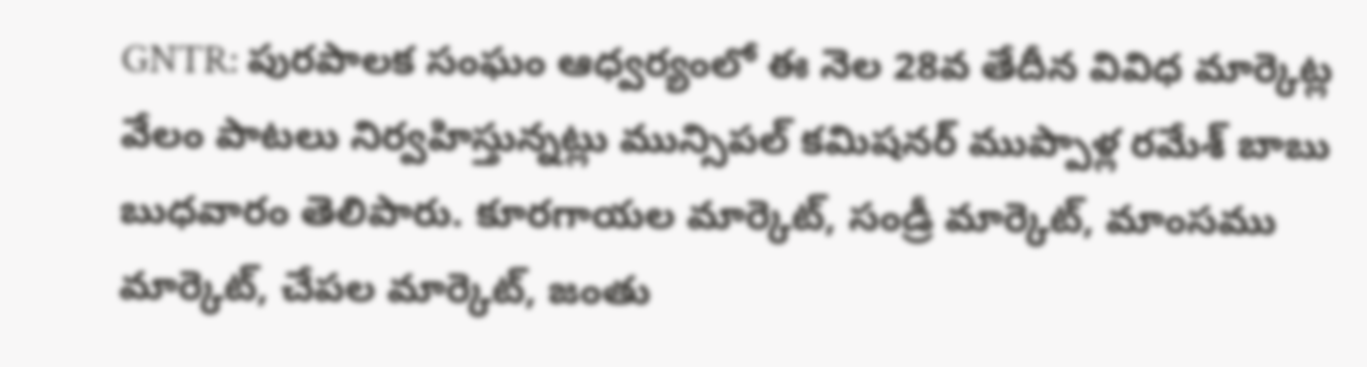GNTR: పురపాలక సంఘం ఆధ్వర్యంలో ఈ నెల 28వ తేదీన వివిధ మార్కెట్ల వేలం పాటలు నిర్వహిస్తున్నట్లు మున్సిపల్ కమిషనర్ ముప్పాళ్ల రమేశ్ బాబు బుధవారం తెలిపారు. కూరగాయల మార్కెట్, సండ్రీ మార్కెట్, మాంసము మార్కెట్, చేపల మార్కెట్, జంతు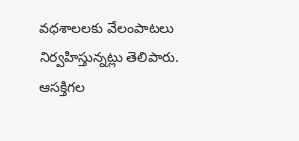వధశాలలకు వేలంపాటలు నిర్వహిస్తున్నట్లు తెలిపారు. ఆసక్తిగల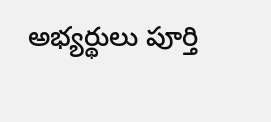అభ్యర్థులు పూర్తి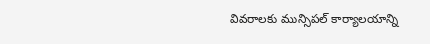వివరాలకు మున్సిపల్ కార్యాలయాన్ని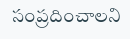సంప్రదించాలని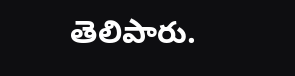తెలిపారు.